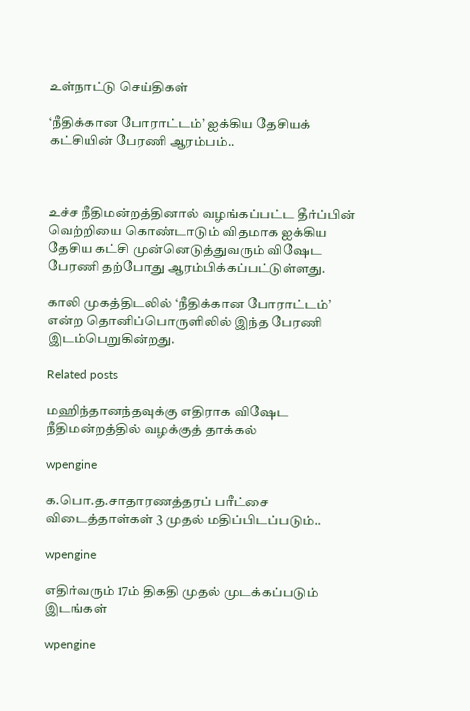உள்நாட்டு செய்திகள்

‘நீதிக்கான போராட்டம்’ ஐக்கிய தேசியக் கட்சியின் பேரணி ஆரம்பம்..



உச்ச நீதிமன்றத்தினால் வழங்கப்பட்ட தீர்ப்பின் வெற்றியை கொண்டாடும் விதமாக ஐக்கிய தேசிய கட்சி முன்னெடுத்துவரும் விஷேட பேரணி தற்போது ஆரம்பிக்கப்பட்டுள்ளது.

காலி முகத்திடலில் ‘நீதிக்கான போராட்டம்’ என்ற தொனிப்பொருளிலில் இந்த பேரணி இடம்பெறுகின்றது.

Related posts

மஹிந்தானந்தவுக்கு எதிராக விஷேட நீதிமன்றத்தில் வழக்குத் தாக்கல்

wpengine

க.பொ.த.சாதாரணத்தரப் பரீட்சை விடைத்தாள்கள் 3 முதல் மதிப்பிடப்படும்..

wpengine

எதிர்வரும் 17ம் திகதி முதல் முடக்கப்படும் இடங்கள்

wpengine